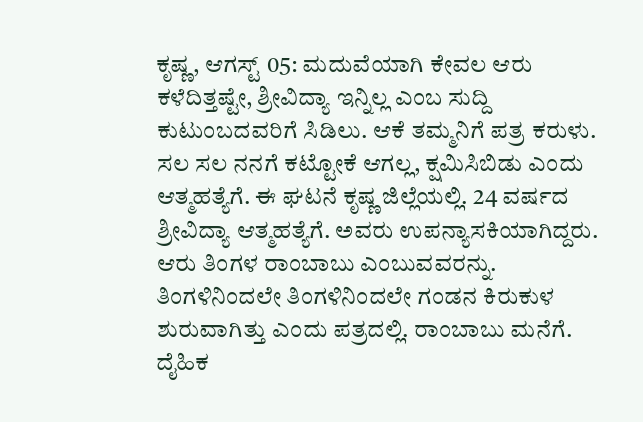ಕೃಷ್ಣ, ಆಗಸ್ಟ್ 05: ಮದುವೆಯಾಗಿ ಕೇವಲ ಆರು ಕಳೆದಿತ್ತಷ್ಟೇ, ಶ್ರೀವಿದ್ಯಾ ಇನ್ನಿಲ್ಲ ಎಂಬ ಸುದ್ದಿ ಕುಟುಂಬದವರಿಗೆ ಸಿಡಿಲು. ಆಕೆ ತಮ್ಮನಿಗೆ ಪತ್ರ ಕರುಳು. ಸಲ ಸಲ ನನಗೆ ಕಟ್ಟೋಕೆ ಆಗಲ್ಲ, ಕ್ಷಮಿಸಿಬಿಡು ಎಂದು ಆತ್ಮಹತ್ಯೆಗೆ. ಈ ಘಟನೆ ಕೃಷ್ಣ ಜಿಲ್ಲೆಯಲ್ಲಿ. 24 ವರ್ಷದ ಶ್ರೀವಿದ್ಯಾ ಆತ್ಮಹತ್ಯೆಗೆ. ಅವರು ಉಪನ್ಯಾಸಕಿಯಾಗಿದ್ದರು. ಆರು ತಿಂಗಳ ರಾಂಬಾಬು ಎಂಬುವವರನ್ನು.
ತಿಂಗಳಿನಿಂದಲೇ ತಿಂಗಳಿನಿಂದಲೇ ಗಂಡನ ಕಿರುಕುಳ ಶುರುವಾಗಿತ್ತು ಎಂದು ಪತ್ರದಲ್ಲಿ. ರಾಂಬಾಬು ಮನೆಗೆ. ದೈಹಿಕ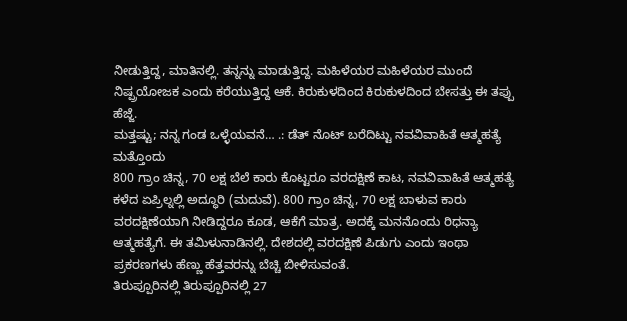ನೀಡುತ್ತಿದ್ದ, ಮಾತಿನಲ್ಲಿ. ತನ್ನನ್ನು ಮಾಡುತ್ತಿದ್ದ. ಮಹಿಳೆಯರ ಮಹಿಳೆಯರ ಮುಂದೆ ನಿಷ್ಪ್ರಯೋಜಕ ಎಂದು ಕರೆಯುತ್ತಿದ್ದ ಆಕೆ. ಕಿರುಕುಳದಿಂದ ಕಿರುಕುಳದಿಂದ ಬೇಸತ್ತು ಈ ತಪ್ಪು ಹೆಜ್ಜೆ.
ಮತ್ತಷ್ಟು; ನನ್ನ ಗಂಡ ಒಳ್ಳೆಯವನೆ… .: ಡೆತ್ ನೊಟ್ ಬರೆದಿಟ್ಟು ನವವಿವಾಹಿತೆ ಆತ್ಮಹತ್ಯೆ
ಮತ್ತೊಂದು
800 ಗ್ರಾಂ ಚಿನ್ನ, 70 ಲಕ್ಷ ಬೆಲೆ ಕಾರು ಕೊಟ್ಟರೂ ವರದಕ್ಷಿಣೆ ಕಾಟ, ನವವಿವಾಹಿತೆ ಆತ್ಮಹತ್ಯೆ
ಕಳೆದ ಏಪ್ರಿಲ್ನಲ್ಲಿ ಅದ್ಧೂರಿ (ಮದುವೆ). 800 ಗ್ರಾಂ ಚಿನ್ನ, 70 ಲಕ್ಷ ಬಾಳುವ ಕಾರು ವರದಕ್ಷಿಣೆಯಾಗಿ ನೀಡಿದ್ದರೂ ಕೂಡ, ಆಕೆಗೆ ಮಾತ್ರ. ಅದಕ್ಕೆ ಮನನೊಂದು ರಿಧನ್ಯಾ ಆತ್ಮಹತ್ಯೆಗೆ. ಈ ತಮಿಳುನಾಡಿನಲ್ಲಿ. ದೇಶದಲ್ಲಿ ವರದಕ್ಷಿಣೆ ಪಿಡುಗು ಎಂದು ಇಂಥಾ ಪ್ರಕರಣಗಳು ಹೆಣ್ಣು ಹೆತ್ತವರನ್ನು ಬೆಚ್ಚಿ ಬೀಳಿಸುವಂತೆ.
ತಿರುಪ್ಪೂರಿನಲ್ಲಿ ತಿರುಪ್ಪೂರಿನಲ್ಲಿ 27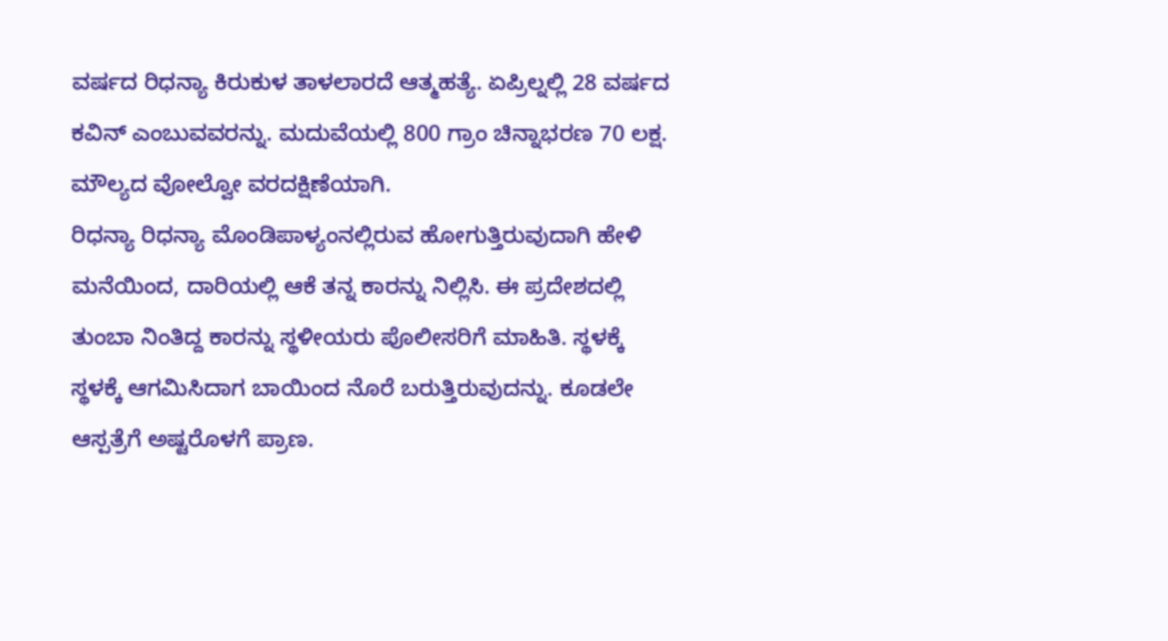ವರ್ಷದ ರಿಧನ್ಯಾ ಕಿರುಕುಳ ತಾಳಲಾರದೆ ಆತ್ಮಹತ್ಯೆ. ಏಪ್ರಿಲ್ನಲ್ಲಿ 28 ವರ್ಷದ ಕವಿನ್ ಎಂಬುವವರನ್ನು. ಮದುವೆಯಲ್ಲಿ 800 ಗ್ರಾಂ ಚಿನ್ನಾಭರಣ 70 ಲಕ್ಷ. ಮೌಲ್ಯದ ವೋಲ್ವೋ ವರದಕ್ಷಿಣೆಯಾಗಿ.
ರಿಧನ್ಯಾ ರಿಧನ್ಯಾ ಮೊಂಡಿಪಾಳ್ಯಂನಲ್ಲಿರುವ ಹೋಗುತ್ತಿರುವುದಾಗಿ ಹೇಳಿ ಮನೆಯಿಂದ, ದಾರಿಯಲ್ಲಿ ಆಕೆ ತನ್ನ ಕಾರನ್ನು ನಿಲ್ಲಿಸಿ. ಈ ಪ್ರದೇಶದಲ್ಲಿ ತುಂಬಾ ನಿಂತಿದ್ದ ಕಾರನ್ನು ಸ್ಥಳೀಯರು ಪೊಲೀಸರಿಗೆ ಮಾಹಿತಿ. ಸ್ಥಳಕ್ಕೆ ಸ್ಥಳಕ್ಕೆ ಆಗಮಿಸಿದಾಗ ಬಾಯಿಂದ ನೊರೆ ಬರುತ್ತಿರುವುದನ್ನು. ಕೂಡಲೇ ಆಸ್ಪತ್ರೆಗೆ ಅಷ್ಟರೊಳಗೆ ಪ್ರಾಣ.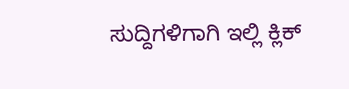ಸುದ್ದಿಗಳಿಗಾಗಿ ಇಲ್ಲಿ ಕ್ಲಿಕ್